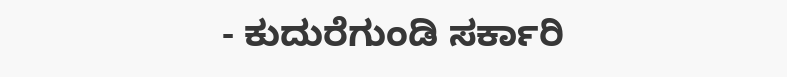- ಕುದುರೆಗುಂಡಿ ಸರ್ಕಾರಿ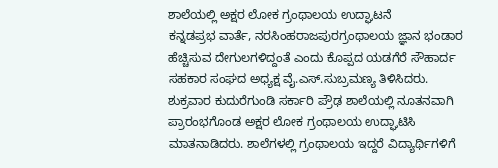ಶಾಲೆಯಲ್ಲಿ ಅಕ್ಷರ ಲೋಕ ಗ್ರಂಥಾಲಯ ಉದ್ಘಾಟನೆ
ಕನ್ನಡಪ್ರಭ ವಾರ್ತೆ, ನರಸಿಂಹರಾಜಪುರಗ್ರಂಥಾಲಯ ಜ್ಞಾನ ಭಂಡಾರ ಹೆಚ್ಚಿಸುವ ದೇಗುಲಗಳಿದ್ದಂತೆ ಎಂದು ಕೊಪ್ಪದ ಯಡಗೆರೆ ಸೌಹಾರ್ದ ಸಹಕಾರ ಸಂಘದ ಅಧ್ಯಕ್ಷ ವೈ.ಎಸ್.ಸುಬ್ರಮಣ್ಯ ತಿಳಿಸಿದರು.
ಶುಕ್ರವಾರ ಕುದುರೆಗುಂಡಿ ಸರ್ಕಾರಿ ಪ್ರೌಢ ಶಾಲೆಯಲ್ಲಿ ನೂತನವಾಗಿ ಪ್ರಾರಂಭಗೊಂಡ ಅಕ್ಷರ ಲೋಕ ಗ್ರಂಥಾಲಯ ಉದ್ಘಾಟಿಸಿ ಮಾತನಾಡಿದರು. ಶಾಲೆಗಳಲ್ಲಿ ಗ್ರಂಥಾಲಯ ಇದ್ದರೆ ವಿದ್ಯಾರ್ಥಿಗಳಿಗೆ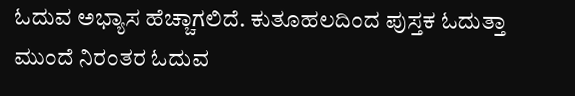ಓದುವ ಅಭ್ಯಾಸ ಹೆಚ್ಚಾಗಲಿದೆ. ಕುತೂಹಲದಿಂದ ಪುಸ್ತಕ ಓದುತ್ತಾ ಮುಂದೆ ನಿರಂತರ ಓದುವ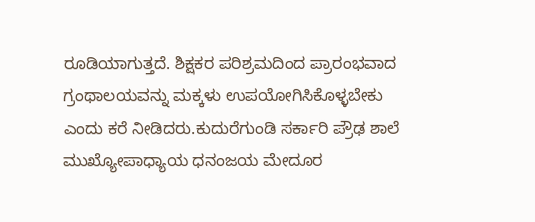ರೂಡಿಯಾಗುತ್ತದೆ. ಶಿಕ್ಷಕರ ಪರಿಶ್ರಮದಿಂದ ಪ್ರಾರಂಭವಾದ ಗ್ರಂಥಾಲಯವನ್ನು ಮಕ್ಕಳು ಉಪಯೋಗಿಸಿಕೊಳ್ಳಬೇಕು ಎಂದು ಕರೆ ನೀಡಿದರು.ಕುದುರೆಗುಂಡಿ ಸರ್ಕಾರಿ ಪ್ರೌಢ ಶಾಲೆ ಮುಖ್ಯೋಪಾಧ್ಯಾಯ ಧನಂಜಯ ಮೇದೂರ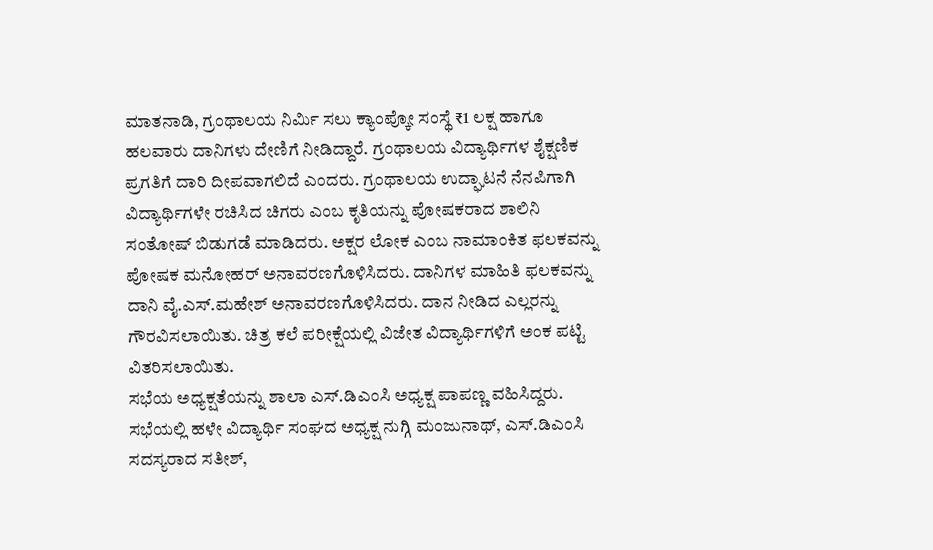ಮಾತನಾಡಿ, ಗ್ರಂಥಾಲಯ ನಿರ್ಮಿ ಸಲು ಕ್ಯಾಂಪ್ಕೋ ಸಂಸ್ಥೆ ₹1 ಲಕ್ಷ ಹಾಗೂ ಹಲವಾರು ದಾನಿಗಳು ದೇಣಿಗೆ ನೀಡಿದ್ದಾರೆ. ಗ್ರಂಥಾಲಯ ವಿದ್ಯಾರ್ಥಿಗಳ ಶೈಕ್ಷಣಿಕ ಪ್ರಗತಿಗೆ ದಾರಿ ದೀಪವಾಗಲಿದೆ ಎಂದರು. ಗ್ರಂಥಾಲಯ ಉದ್ಘಾಟನೆ ನೆನಪಿಗಾಗಿ ವಿದ್ಯಾರ್ಥಿಗಳೇ ರಚಿಸಿದ ಚಿಗರು ಎಂಬ ಕೃತಿಯನ್ನು ಪೋಷಕರಾದ ಶಾಲಿನಿ ಸಂತೋಷ್ ಬಿಡುಗಡೆ ಮಾಡಿದರು. ಅಕ್ಷರ ಲೋಕ ಎಂಬ ನಾಮಾಂಕಿತ ಫಲಕವನ್ನು ಪೋಷಕ ಮನೋಹರ್ ಅನಾವರಣಗೊಳಿಸಿದರು. ದಾನಿಗಳ ಮಾಹಿತಿ ಫಲಕವನ್ನು ದಾನಿ ವೈ.ಎಸ್.ಮಹೇಶ್ ಅನಾವರಣಗೊಳಿಸಿದರು. ದಾನ ನೀಡಿದ ಎಲ್ಲರನ್ನು ಗೌರವಿಸಲಾಯಿತು. ಚಿತ್ರ ಕಲೆ ಪರೀಕ್ಷೆಯಲ್ಲಿ ವಿಜೇತ ವಿದ್ಯಾರ್ಥಿಗಳಿಗೆ ಅಂಕ ಪಟ್ಟಿ ವಿತರಿಸಲಾಯಿತು.
ಸಭೆಯ ಅಧ್ಯಕ್ಷತೆಯನ್ನು ಶಾಲಾ ಎಸ್.ಡಿಎಂಸಿ ಅಧ್ಯಕ್ಷ ಪಾಪಣ್ಣ ವಹಿಸಿದ್ದರು. ಸಭೆಯಲ್ಲಿ ಹಳೇ ವಿದ್ಯಾರ್ಥಿ ಸಂಘದ ಅಧ್ಯಕ್ಷ ನುಗ್ಗಿ ಮಂಜುನಾಥ್, ಎಸ್.ಡಿಎಂಸಿ ಸದಸ್ಯರಾದ ಸತೀಶ್,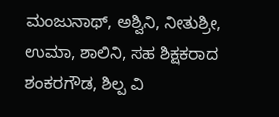ಮಂಜುನಾಥ್, ಅಶ್ವಿನಿ, ನೀತುಶ್ರೀ, ಉಮಾ, ಶಾಲಿನಿ, ಸಹ ಶಿಕ್ಷಕರಾದ ಶಂಕರಗೌಡ, ಶಿಲ್ಪ ವಿ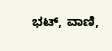ಭಟ್, ವಾಣಿ,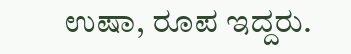ಉಷಾ, ರೂಪ ಇದ್ದರು.